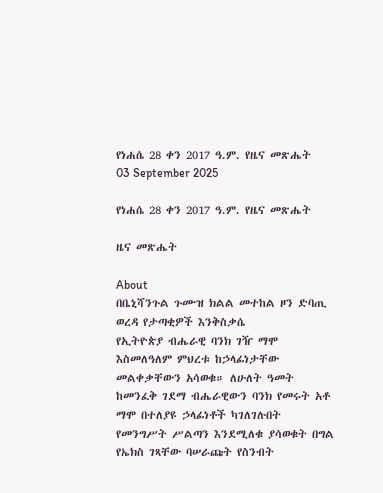የነሐሴ 28 ቀን 2017 ዓ.ም. የዜና መጽሔት
03 September 2025

የነሐሴ 28 ቀን 2017 ዓ.ም. የዜና መጽሔት

ዜና መጽሔት

About
በቤኒሻንጉል ጉሙዝ ክልል መተከል ዞን ድባጢ ወረዳ የታጣቂዎች እንቅስቃሴ
የኢትዮጵያ ብሔራዊ ባንክ ገዥ ማሞ እስመለዓለም ምህረቱ ከኃላፊነታቸው መልቀቃቸውን አሳወቁ። ለሁለት ዓመት ከመንፈቅ ገደማ ብሔራዊውን ባንክ የመሩት አቶ ማሞ በተለያዩ ኃላፊነቶች ካገለገሉበት የመንግሥት ሥልጣን እንደሚለቁ ያሳወቁት በግል የኤክስ ገጻቸው ባሠራጩት የስንብት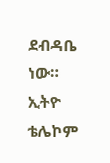ደብዳቤ ነው።
ኢትዮ ቴሌኮም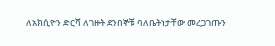ለአክሲዮን ድርሻ ለገዙት ደንበኞቹ ባለቤትነታቸው መረጋገጡን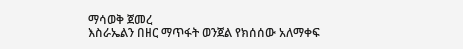ማሳወቅ ጀመረ
እስራኤልን በዘር ማጥፋት ወንጀል የክሰሰው አለማቀፍ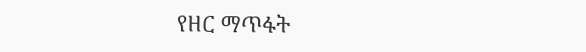የዘር ማጥፋት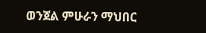ወንጀል ምሁራን ማህበር